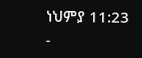ነህምያ 11:23 -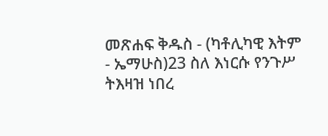መጽሐፍ ቅዱስ - (ካቶሊካዊ እትም - ኤማሁስ)23 ስለ እነርሱ የንጉሥ ትእዛዝ ነበረ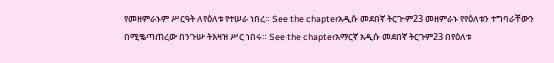የመዘምራኑም ሥርዓት ለየዕለቱ የተሠራ ነበረ። See the chapterአዲሱ መደበኛ ትርጒም23 መዘምራኑ የየዕለቱን ተግባራቸውን በሚቈጣጠረው በንጉሡ ትእዛዝ ሥር ነበሩ። See the chapterአማርኛ አዲሱ መደበኛ ትርጉም23 በየዕለቱ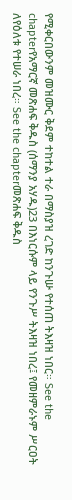የሚቀርበውንም መዝሙር ቅደም ተከተል ተራ በማስያዝ ረገድ ከንጉሡ የተሰጠ ትእዛዝ ነበር። See the chapterየአማርኛ መጽሐፍ ቅዱስ (ሰማንያ አሃዱ)23 በእነርሱም ላይ የንጉሥ ትእዛዝ ነበረ፤ የመዘምራኑም ሥርዐት ለየዕለቱ የተሠራ ነበረ። See the chapterመጽሐፍ ቅዱስ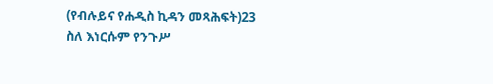(የብሉይና የሐዲስ ኪዳን መጻሕፍት)23 ስለ እነርሱም የንጉሥ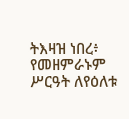ትእዛዝ ነበረ፥ የመዘምራኑም ሥርዓት ለየዕለቱ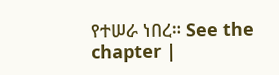የተሠራ ነበረ። See the chapter |